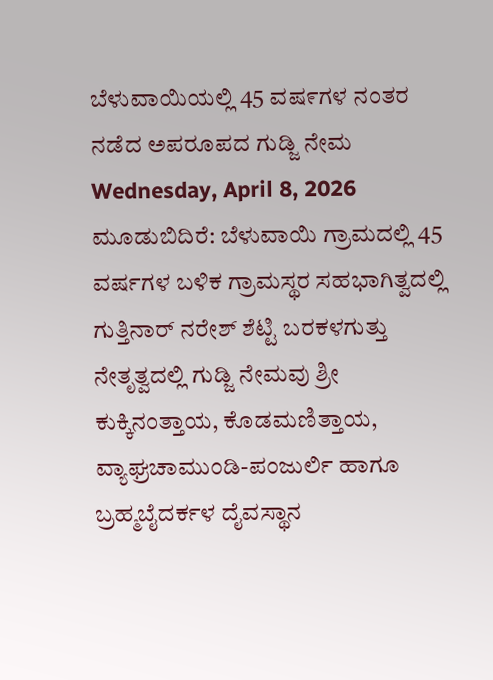ಬೆಳುವಾಯಿಯಲ್ಲಿ 45 ವಷ೯ಗಳ ನಂತರ ನಡೆದ ಅಪರೂಪದ ಗುಡ್ಜಿ ನೇಮ
Wednesday, April 8, 2026
ಮೂಡುಬಿದಿರೆ: ಬೆಳುವಾಯಿ ಗ್ರಾಮದಲ್ಲಿ 45 ವರ್ಷಗಳ ಬಳಿಕ ಗ್ರಾಮಸ್ಥರ ಸಹಭಾಗಿತ್ವದಲ್ಲಿ ಗುತ್ತಿನಾರ್ ನರೇಶ್ ಶೆಟ್ಟಿ ಬರಕಳಗುತ್ತು ನೇತೃತ್ವದಲ್ಲಿ ಗುಡ್ಜಿ ನೇಮವು ಶ್ರೀ ಕುಕ್ಕಿನಂತ್ತಾಯ, ಕೊಡಮಣಿತ್ತಾಯ, ವ್ಯಾಘ್ರಚಾಮುಂಡಿ-ಪಂಜುರ್ಲಿ ಹಾಗೂ ಬ್ರಹ್ಮಬೈದರ್ಕಳ ದೈವಸ್ಥಾನ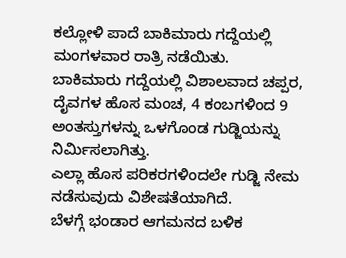ಕಲ್ಲೋಳಿ ಪಾದೆ ಬಾಕಿಮಾರು ಗದ್ದೆಯಲ್ಲಿ ಮಂಗಳವಾರ ರಾತ್ರಿ ನಡೆಯಿತು.
ಬಾಕಿಮಾರು ಗದ್ದೆಯಲ್ಲಿ ವಿಶಾಲವಾದ ಚಪ್ಪರ, ದೈವಗಳ ಹೊಸ ಮಂಚ, 4 ಕಂಬಗಳಿಂದ 9 ಅಂತಸ್ತುಗಳನ್ನು ಒಳಗೊಂಡ ಗುಡ್ಜಿಯನ್ನು ನಿರ್ಮಿಸಲಾಗಿತ್ತು.
ಎಲ್ಲಾ ಹೊಸ ಪರಿಕರಗಳಿಂದಲೇ ಗುಡ್ಜಿ ನೇಮ ನಡೆಸುವುದು ವಿಶೇಷತೆಯಾಗಿದೆ.
ಬೆಳಗ್ಗೆ ಭಂಡಾರ ಆಗಮನದ ಬಳಿಕ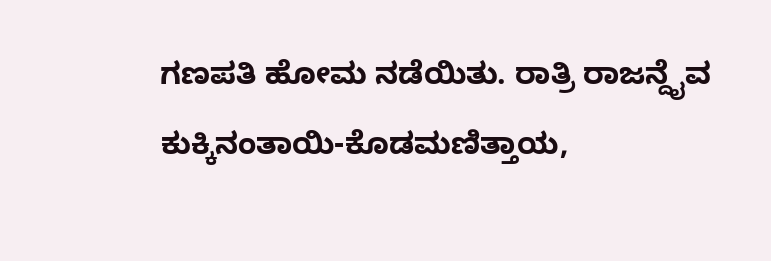ಗಣಪತಿ ಹೋಮ ನಡೆಯಿತು. ರಾತ್ರಿ ರಾಜನ್ದೈವ ಕುಕ್ಕಿನಂತಾಯಿ-ಕೊಡಮಣಿತ್ತಾಯ,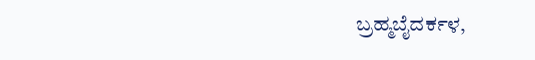ಬ್ರಹ್ಮಬೈದರ್ಕಳ,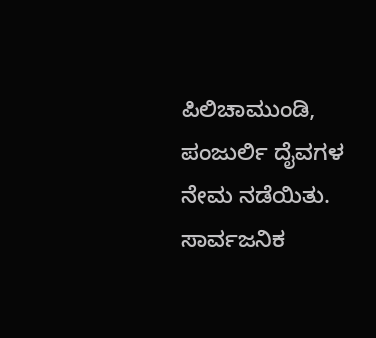ಪಿಲಿಚಾಮುಂಡಿ, ಪಂಜುರ್ಲಿ ದೈವಗಳ ನೇಮ ನಡೆಯಿತು. ಸಾರ್ವಜನಿಕ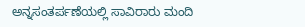ಅನ್ನಸಂತರ್ಪಣೆಯಲ್ಲಿ ಸಾವಿರಾರು ಮಂದಿ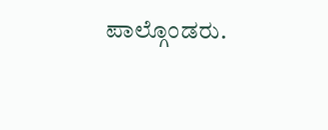ಪಾಲ್ಗೊಂಡರು.